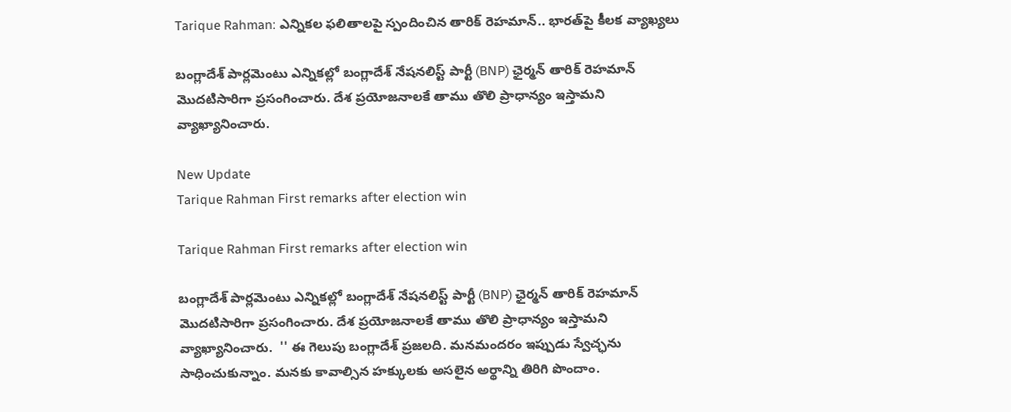Tarique Rahman: ఎన్నికల ఫలితాలపై స్పందించిన తారిక్‌ రెహమాన్.. భారత్‌పై కీలక వ్యాఖ్యలు

బంగ్లాదేశ్‌ పార్లమెంటు ఎన్నికల్లో బంగ్లాదేశ్‌ నేషనలిస్ట్‌ పార్టీ (BNP) ఛైర్మన్ తారిక్ రెహమాన్ మొదటిసారిగా ప్రసంగించారు. దేశ ప్రయోజనాలకే తాము తొలి ప్రాధాన్యం ఇస్తామని వ్యాఖ్యానించారు.

New Update
Tarique Rahman First remarks after election win

Tarique Rahman First remarks after election win

బంగ్లాదేశ్‌ పార్లమెంటు ఎన్నికల్లో బంగ్లాదేశ్‌ నేషనలిస్ట్‌ పార్టీ (BNP) ఛైర్మన్ తారిక్ రెహమాన్ మొదటిసారిగా ప్రసంగించారు. దేశ ప్రయోజనాలకే తాము తొలి ప్రాధాన్యం ఇస్తామని వ్యాఖ్యానించారు.  '' ఈ గెలుపు బంగ్లాదేశ్‌ ప్రజలది. మనమందరం ఇప్పుడు స్వేచ్ఛను సాధించుకున్నాం. మనకు కావాల్సిన హక్కులకు అసలైన అర్థాన్ని తిరిగి పొందాం.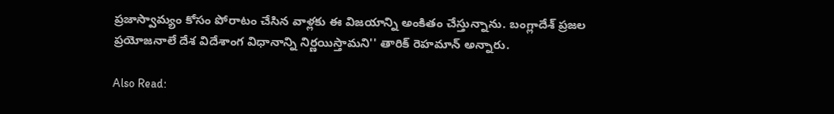ప్రజాస్వామ్యం కోసం పోరాటం చేసిన వాళ్లకు ఈ విజయాన్ని అంకితం చేస్తున్నాను. బంగ్లాదేశ్‌ ప్రజల ప్రయోజనాలే దేశ విదేశాంగ విధానాన్ని నిర్ణయిస్తామని'' తారిక్ రెహమాన్ అన్నారు.

Also Read: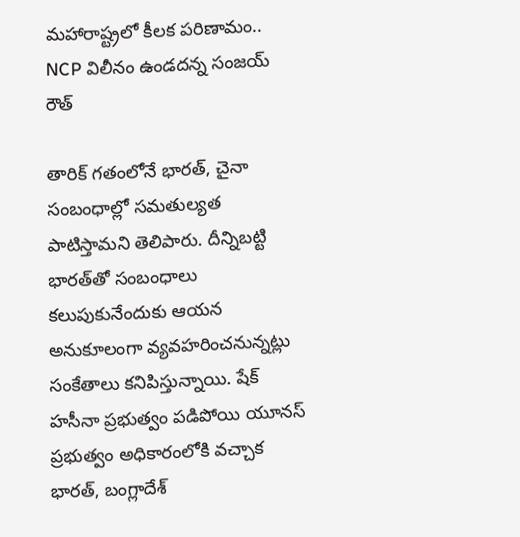మహారాష్ట్రలో కీలక పరిణామం.. NCP విలీనం ఉండదన్న సంజయ్ రౌత్

తారిక్ గతంలోనే భారత్‌, చైనా సంబంధాల్లో సమతుల్యత పాటిస్తామని తెలిపారు. దీన్నిబట్టి భారత్‌తో సంబంధాలు కలుపుకునేందుకు ఆయన అనుకూలంగా వ్యవహరించనున్నట్లు సంకేతాలు కనిపిస్తున్నాయి. షేక్ హసీనా ప్రభుత్వం పడిపోయి యూనస్ ప్రభుత్వం అధికారంలోకి వచ్చాక భారత్, బంగ్లాదేశ్‌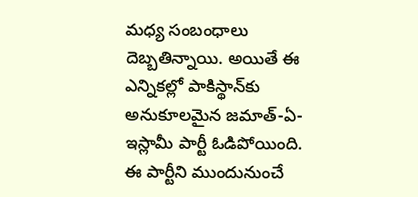మధ్య సంబంధాలు దెబ్బతిన్నాయి. అయితే ఈ ఎన్నికల్లో పాకిస్థాన్‌కు అనుకూలమైన జమాత్‌-ఏ-ఇస్లామీ పార్టీ ఓడిపోయింది. ఈ పార్టీని ముందునుంచే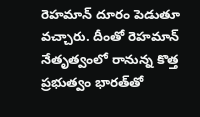రెహమాన్ దూరం పెడుతూ వచ్చారు. దీంతో రెహమాన్ నేతృత్వంలో రానున్న కొత్త ప్రభుత్వం భారత్‌తో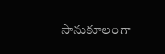సానుకూలంగా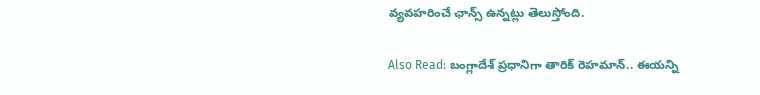వ్యవహరించే ఛాన్స్ ఉన్నట్లు తెలుస్తోంది.

Also Read: బంగ్లాదేశ్‌ ప్రధానిగా తారిక్‌ రెహమాన్‌.. ఈయన్ని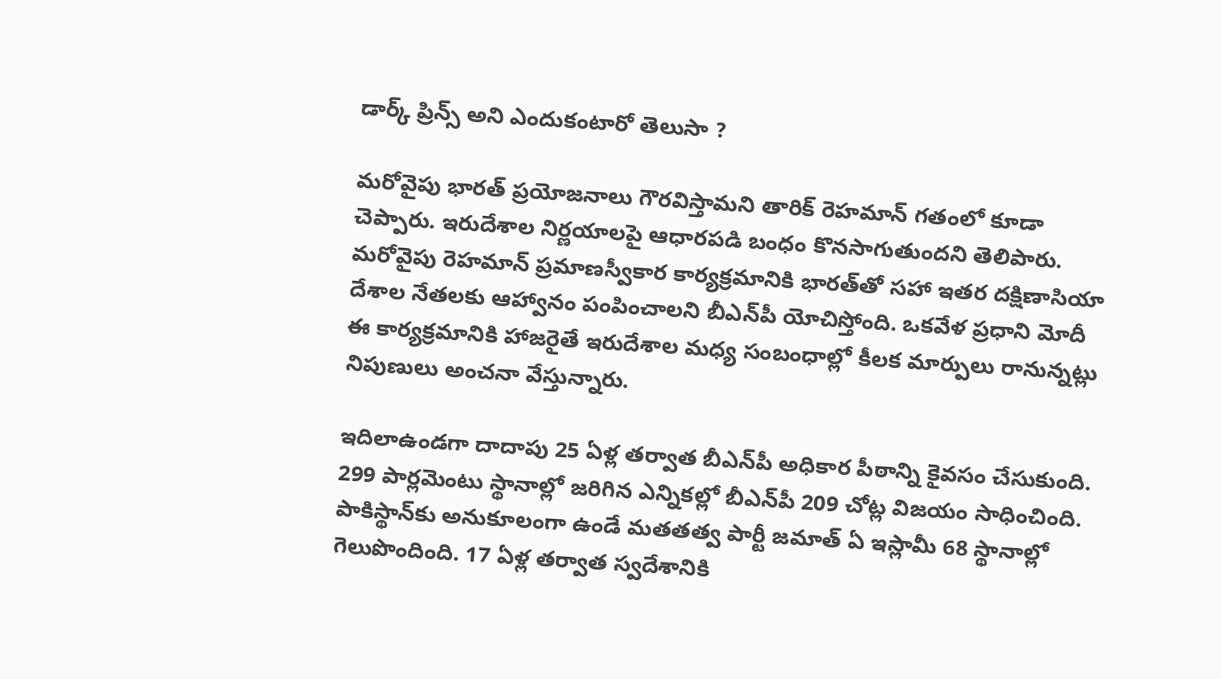డార్క్‌ ప్రిన్స్ అని ఎందుకంటారో తెలుసా ?

మరోవైపు భారత్ ప్రయోజనాలు గౌరవిస్తామని తారిక్‌ రెహమాన్ గతంలో కూడా చెప్పారు. ఇరుదేశాల నిర్ణయాలపై ఆధారపడి బంధం కొనసాగుతుందని తెలిపారు. మరోవైపు రెహమాన్ ప్రమాణస్వీకార కార్యక్రమానికి భారత్‌తో సహా ఇతర దక్షిణాసియా దేశాల నేతలకు ఆహ్వానం పంపించాలని బీఎన్‌పీ యోచిస్తోంది. ఒకవేళ ప్రధాని మోదీ ఈ కార్యక్రమానికి హాజరైతే ఇరుదేశాల మధ్య సంబంధాల్లో కీలక మార్పులు రానున్నట్లు నిపుణులు అంచనా వేస్తున్నారు.

ఇదిలాఉండగా దాదాపు 25 ఏళ్ల తర్వాత బీఎన్‌పీ అధికార పీఠాన్ని కైవసం చేసుకుంది. 299 పార్లమెంటు స్థానాల్లో జరిగిన ఎన్నికల్లో బీఎన్‌పీ 209 చోట్ల విజయం సాధించింది. పాకిస్థాన్‌కు అనుకూలంగా ఉండే మతతత్వ పార్టీ జమాత్ ఏ ఇస్లామీ 68 స్థానాల్లో గెలుపొందింది. 17 ఏళ్ల తర్వాత స్వదేశానికి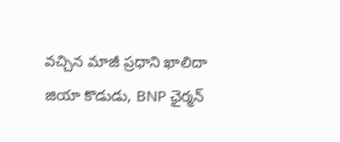వచ్చిన మాజీ ప్రధాని ఖాలిదా జియా కొడుడు, BNP ఛైర్మన్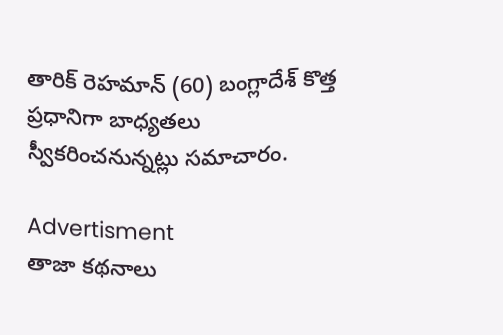తారిక్‌ రెహమాన్ (60) బంగ్లాదేశ్‌ కొత్త ప్రధానిగా బాధ్యతలు స్వీకరించనున్నట్లు సమాచారం.

Advertisment
తాజా కథనాలు